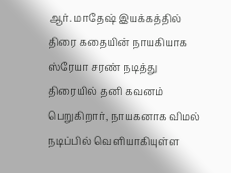ஆர். மாதேஷ் இயக்கத்தில் திரை கதையின் நாயகியாக ஸ்ரேயா சரண் நடித்து திரையில் தனி கவனம் பெறுகிறார், நாயகனாக விமல் நடிப்பில் வெளியாகியுள்ள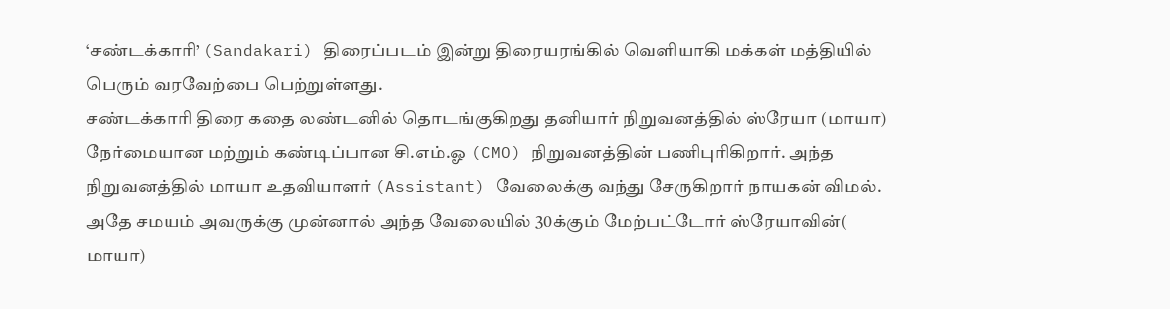‘சண்டக்காரி’ (Sandakari) திரைப்படம் இன்று திரையரங்கில் வெளியாகி மக்கள் மத்தியில் பெரும் வரவேற்பை பெற்றுள்ளது.
சண்டக்காரி திரை கதை லண்டனில் தொடங்குகிறது தனியார் நிறுவனத்தில் ஸ்ரேயா (மாயா) நேர்மையான மற்றும் கண்டிப்பான சி.எம்.ஓ (CMO) நிறுவனத்தின் பணிபுரிகிறார். அந்த நிறுவனத்தில் மாயா உதவியாளர் (Assistant) வேலைக்கு வந்து சேருகிறார் நாயகன் விமல். அதே சமயம் அவருக்கு முன்னால் அந்த வேலையில் 30க்கும் மேற்பட்டோர் ஸ்ரேயாவின்( மாயா)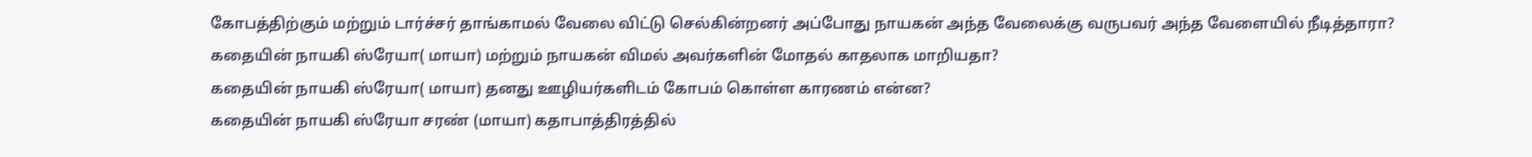கோபத்திற்கும் மற்றும் டார்ச்சர் தாங்காமல் வேலை விட்டு செல்கின்றனர் அப்போது நாயகன் அந்த வேலைக்கு வருபவர் அந்த வேளையில் நீடித்தாரா?
கதையின் நாயகி ஸ்ரேயா( மாயா) மற்றும் நாயகன் விமல் அவர்களின் மோதல் காதலாக மாறியதா?
கதையின் நாயகி ஸ்ரேயா( மாயா) தனது ஊழியர்களிடம் கோபம் கொள்ள காரணம் என்ன?
கதையின் நாயகி ஸ்ரேயா சரண் (மாயா) கதாபாத்திரத்தில்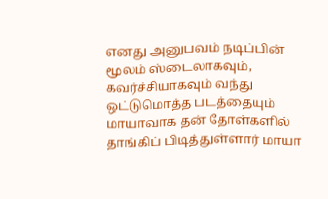எனது அனுபவம் நடிப்பின் மூலம் ஸ்டைலாகவும், கவர்ச்சியாகவும் வந்து ஒட்டுமொத்த படத்தையும் மாயாவாக தன் தோள்களில் தாங்கிப் பிடித்துள்ளார் மாயா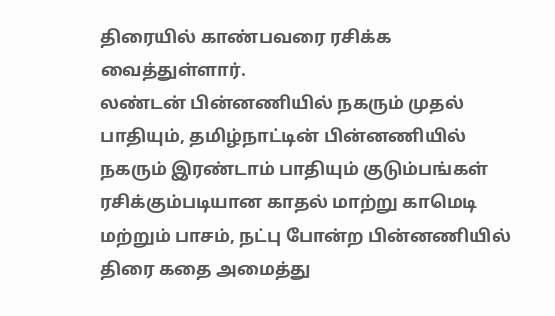திரையில் காண்பவரை ரசிக்க வைத்துள்ளார்.
லண்டன் பின்னணியில் நகரும் முதல் பாதியும், தமிழ்நாட்டின் பின்னணியில் நகரும் இரண்டாம் பாதியும் குடும்பங்கள் ரசிக்கும்படியான காதல் மாற்று காமெடி மற்றும் பாசம், நட்பு போன்ற பின்னணியில் திரை கதை அமைத்து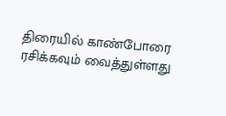திரையில் காண்போரை ரசிக்கவும் வைத்துள்ளது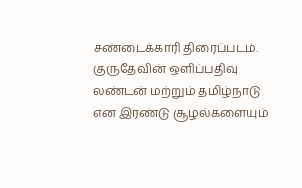சண்டைக்காரி திரைப்படம்.
குருதேவின் ஒளிப்பதிவு லண்டன் மற்றும் தமிழ்நாடு என இரண்டு சூழல்களையும்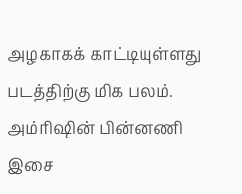அழகாகக் காட்டியுள்ளது படத்திற்கு மிக பலம். அம்ரிஷின் பின்னணி இசை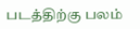படத்திற்கு பலம்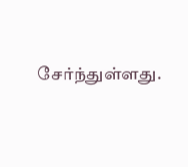சேர்ந்துள்ளது.